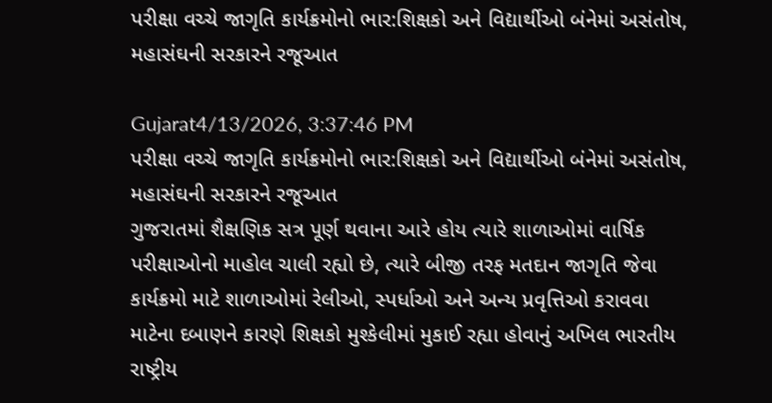પરીક્ષા વચ્ચે જાગૃતિ કાર્યક્રમોનો ભાર:શિક્ષકો અને વિદ્યાર્થીઓ બંનેમાં અસંતોષ, મહાસંઘની સરકારને રજૂઆત

Gujarat4/13/2026, 3:37:46 PM
પરીક્ષા વચ્ચે જાગૃતિ કાર્યક્રમોનો ભાર:શિક્ષકો અને વિદ્યાર્થીઓ બંનેમાં અસંતોષ, મહાસંઘની સરકારને રજૂઆત
ગુજરાતમાં શૈક્ષણિક સત્ર પૂર્ણ થવાના આરે હોય ત્યારે શાળાઓમાં વાર્ષિક પરીક્ષાઓનો માહોલ ચાલી રહ્યો છે, ત્યારે બીજી તરફ મતદાન જાગૃતિ જેવા કાર્યક્રમો માટે શાળાઓમાં રેલીઓ, સ્પર્ધાઓ અને અન્ય પ્રવૃત્તિઓ કરાવવા માટેના દબાણને કારણે શિક્ષકો મુશ્કેલીમાં મુકાઈ રહ્યા હોવાનું અખિલ ભારતીય રાષ્ટ્રીય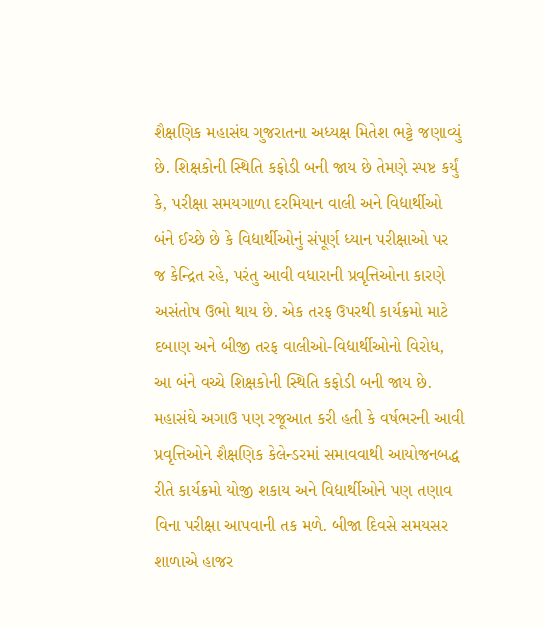શૈક્ષણિક મહાસંઘ ગુજરાતના અધ્યક્ષ મિતેશ ભટ્ટે જણાવ્યું છે. શિક્ષકોની સ્થિતિ કફોડી બની જાય છે તેમણે સ્પષ્ટ કર્યું કે, પરીક્ષા સમયગાળા દરમિયાન વાલી અને વિદ્યાર્થીઓ બંને ઈચ્છે છે કે વિદ્યાર્થીઓનું સંપૂર્ણ ધ્યાન પરીક્ષાઓ પર જ કેન્દ્રિત રહે, પરંતુ આવી વધારાની પ્રવૃત્તિઓના કારણે અસંતોષ ઉભો થાય છે. એક તરફ ઉપરથી કાર્યક્રમો માટે દબાણ અને બીજી તરફ વાલીઓ-વિદ્યાર્થીઓનો વિરોધ, આ બંને વચ્ચે શિક્ષકોની સ્થિતિ કફોડી બની જાય છે. મહાસંઘે અગાઉ પણ રજૂઆત કરી હતી કે વર્ષભરની આવી પ્રવૃત્તિઓને શૈક્ષણિક કેલેન્ડરમાં સમાવવાથી આયોજનબદ્ધ રીતે કાર્યક્રમો યોજી શકાય અને વિદ્યાર્થીઓને પણ તણાવ વિના પરીક્ષા આપવાની તક મળે. બીજા દિવસે સમયસર શાળાએ હાજર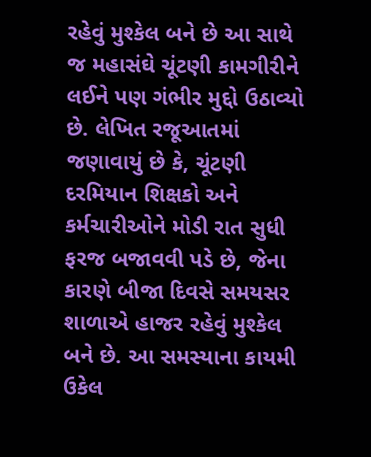રહેવું મુશ્કેલ બને છે આ સાથે જ મહાસંઘે ચૂંટણી કામગીરીને લઈને પણ ગંભીર મુદ્દો ઉઠાવ્યો છે. લેખિત રજૂઆતમાં જણાવાયું છે કે, ચૂંટણી દરમિયાન શિક્ષકો અને કર્મચારીઓને મોડી રાત સુધી ફરજ બજાવવી પડે છે, જેના કારણે બીજા દિવસે સમયસર શાળાએ હાજર રહેવું મુશ્કેલ બને છે. આ સમસ્યાના કાયમી ઉકેલ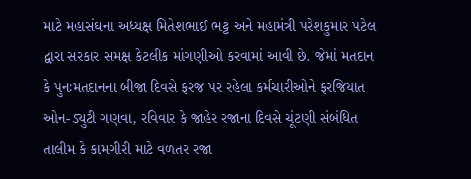માટે મહાસંઘના અધ્યક્ષ મિતેશભાઈ ભટ્ટ અને મહામંત્રી પરેશકુમાર પટેલ દ્વારા સરકાર સમક્ષ કેટલીક માંગણીઓ કરવામાં આવી છે. જેમાં મતદાન કે પુનઃમતદાનના બીજા દિવસે ફરજ પર રહેલા કર્મચારીઓને ફરજિયાત ઓન-ડ્યુટી ગણવા, રવિવાર કે જાહેર રજાના દિવસે ચૂંટણી સંબંધિત તાલીમ કે કામગીરી માટે વળતર રજા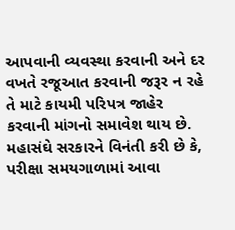આપવાની વ્યવસ્થા કરવાની અને દર વખતે રજૂઆત કરવાની જરૂર ન રહે તે માટે કાયમી પરિપત્ર જાહેર કરવાની માંગનો સમાવેશ થાય છે. મહાસંઘે સરકારને વિનંતી કરી છે કે, પરીક્ષા સમયગાળામાં આવા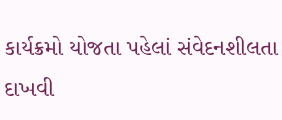કાર્યક્રમો યોજતા પહેલાં સંવેદનશીલતા દાખવી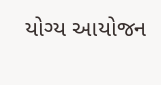યોગ્ય આયોજન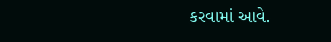કરવામાં આવે.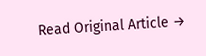Read Original Article →